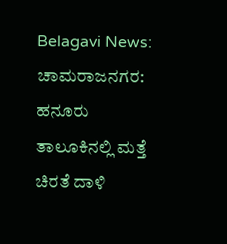Belagavi News:
ಚಾಮರಾಜನಗರ: ಹನೂರು ತಾಲೂಕಿನಲ್ಲಿ ಮತ್ತೆ ಚಿರತೆ ದಾಳಿ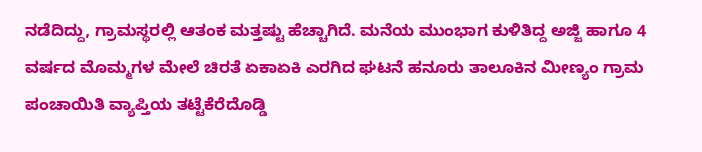ನಡೆದಿದ್ದು, ಗ್ರಾಮಸ್ಥರಲ್ಲಿ ಆತಂಕ ಮತ್ತಷ್ಟು ಹೆಚ್ಚಾಗಿದೆ. ಮನೆಯ ಮುಂಭಾಗ ಕುಳಿತಿದ್ದ ಅಜ್ಜಿ ಹಾಗೂ 4 ವರ್ಷದ ಮೊಮ್ಮಗಳ ಮೇಲೆ ಚಿರತೆ ಏಕಾಏಕಿ ಎರಗಿದ ಘಟನೆ ಹನೂರು ತಾಲೂಕಿನ ಮೀಣ್ಯಂ ಗ್ರಾಮ ಪಂಚಾಯಿತಿ ವ್ಯಾಪ್ತಿಯ ತಟ್ಟೆಕೆರೆದೊಡ್ಡಿ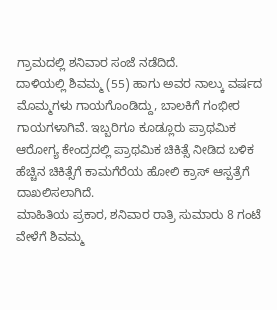ಗ್ರಾಮದಲ್ಲಿ ಶನಿವಾರ ಸಂಜೆ ನಡೆದಿದೆ.
ದಾಳಿಯಲ್ಲಿ ಶಿವಮ್ಮ (55) ಹಾಗು ಅವರ ನಾಲ್ಕು ವರ್ಷದ ಮೊಮ್ಮಗಳು ಗಾಯಗೊಂಡಿದ್ದು, ಬಾಲಕಿಗೆ ಗಂಭೀರ ಗಾಯಗಳಾಗಿವೆ. ಇಬ್ಬರಿಗೂ ಕೂಡ್ಲೂರು ಪ್ರಾಥಮಿಕ ಆರೋಗ್ಯ ಕೇಂದ್ರದಲ್ಲಿ ಪ್ರಾಥಮಿಕ ಚಿಕಿತ್ಸೆ ನೀಡಿದ ಬಳಿಕ ಹೆಚ್ಚಿನ ಚಿಕಿತ್ಸೆಗೆ ಕಾಮಗೆರೆಯ ಹೋಲಿ ಕ್ರಾಸ್ ಆಸ್ಪತ್ರೆಗೆ ದಾಖಲಿಸಲಾಗಿದೆ.
ಮಾಹಿತಿಯ ಪ್ರಕಾರ, ಶನಿವಾರ ರಾತ್ರಿ ಸುಮಾರು 8 ಗಂಟೆ ವೇಳೆಗೆ ಶಿವಮ್ಮ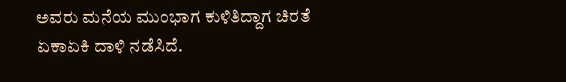ಅವರು ಮನೆಯ ಮುಂಭಾಗ ಕುಳಿತಿದ್ದಾಗ ಚಿರತೆ ಏಕಾಏಕಿ ದಾಳಿ ನಡೆಸಿದೆ.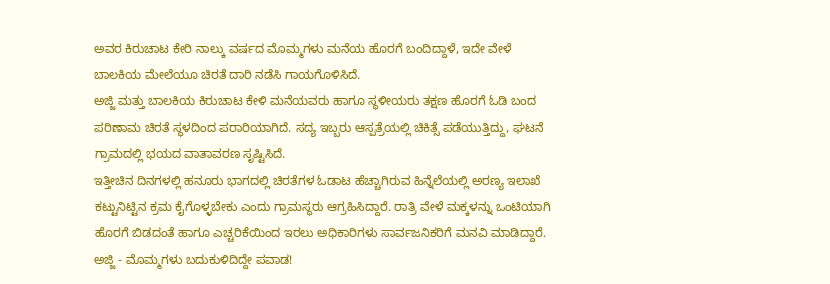ಅವರ ಕಿರುಚಾಟ ಕೇರಿ ನಾಲ್ಕು ವರ್ಷದ ಮೊಮ್ಮಗಳು ಮನೆಯ ಹೊರಗೆ ಬಂದಿದ್ದಾಳೆ, ಇದೇ ವೇಳೆ ಬಾಲಕಿಯ ಮೇಲೆಯೂ ಚಿರತೆ ದಾರಿ ನಡೆಸಿ ಗಾಯಗೊಳಿಸಿದೆ.
ಅಜ್ಜಿ ಮತ್ತು ಬಾಲಕಿಯ ಕಿರುಚಾಟ ಕೇಳಿ ಮನೆಯವರು ಹಾಗೂ ಸ್ಥಳೀಯರು ತಕ್ಷಣ ಹೊರಗೆ ಓಡಿ ಬಂದ ಪರಿಣಾಮ ಚಿರತೆ ಸ್ಥಳದಿಂದ ಪರಾರಿಯಾಗಿದೆ. ಸದ್ಯ ಇಬ್ಬರು ಆಸ್ಪತ್ರೆಯಲ್ಲಿ ಚಿಕಿತ್ಸೆ ಪಡೆಯುತ್ತಿದ್ದು, ಘಟನೆ ಗ್ರಾಮದಲ್ಲಿ ಭಯದ ವಾತಾವರಣ ಸೃಷ್ಟಿಸಿದೆ.
ಇತ್ತೀಚಿನ ದಿನಗಳಲ್ಲಿ ಹನೂರು ಭಾಗದಲ್ಲಿ ಚಿರತೆಗಳ ಓಡಾಟ ಹೆಚ್ಚಾಗಿರುವ ಹಿನ್ನೆಲೆಯಲ್ಲಿ ಅರಣ್ಯ ಇಲಾಖೆ ಕಟ್ಟುನಿಟ್ಟಿನ ಕ್ರಮ ಕೈಗೊಳ್ಳಬೇಕು ಎಂದು ಗ್ರಾಮಸ್ಥರು ಆಗ್ರಹಿಸಿದ್ದಾರೆ. ರಾತ್ರಿ ವೇಳೆ ಮಕ್ಕಳನ್ನು ಒಂಟಿಯಾಗಿ ಹೊರಗೆ ಬಿಡದಂತೆ ಹಾಗೂ ಎಚ್ಚರಿಕೆಯಿಂದ ಇರಲು ಅಧಿಕಾರಿಗಳು ಸಾರ್ವಜನಿಕರಿಗೆ ಮನವಿ ಮಾಡಿದ್ದಾರೆ.
ಅಜ್ಜಿ - ಮೊಮ್ಮಗಳು ಬದುಕುಳಿದಿದ್ದೇ ಪವಾಡ!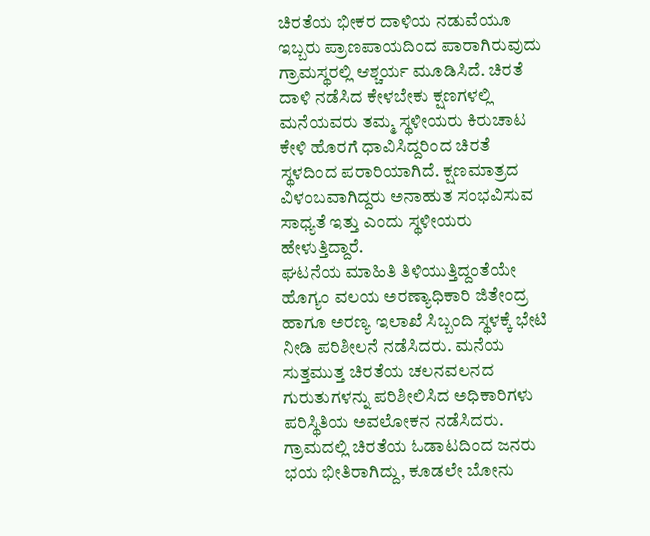ಚಿರತೆಯ ಭೀಕರ ದಾಳಿಯ ನಡುವೆಯೂ ಇಬ್ಬರು ಪ್ರಾಣಪಾಯದಿಂದ ಪಾರಾಗಿರುವುದು ಗ್ರಾಮಸ್ಥರಲ್ಲಿ ಆಶ್ಚರ್ಯ ಮೂಡಿಸಿದೆ. ಚಿರತೆ ದಾಳಿ ನಡೆಸಿದ ಕೇಳಬೇಕು ಕ್ಷಣಗಳಲ್ಲಿ ಮನೆಯವರು ತಮ್ಮ ಸ್ಥಳೀಯರು ಕಿರುಚಾಟ ಕೇಳಿ ಹೊರಗೆ ಧಾವಿಸಿದ್ದರಿಂದ ಚಿರತೆ ಸ್ಥಳದಿಂದ ಪರಾರಿಯಾಗಿದೆ. ಕ್ಷಣಮಾತ್ರದ ವಿಳಂಬವಾಗಿದ್ದರು ಅನಾಹುತ ಸಂಭವಿಸುವ ಸಾಧ್ಯತೆ ಇತ್ತು ಎಂದು ಸ್ಥಳೀಯರು ಹೇಳುತ್ತಿದ್ದಾರೆ.
ಘಟನೆಯ ಮಾಹಿತಿ ತಿಳಿಯುತ್ತಿದ್ದಂತೆಯೇ ಹೊಗ್ಯಂ ವಲಯ ಅರಣ್ಯಾಧಿಕಾರಿ ಜಿತೇಂದ್ರ ಹಾಗೂ ಅರಣ್ಯ ಇಲಾಖೆ ಸಿಬ್ಬಂದಿ ಸ್ಥಳಕ್ಕೆ ಭೇಟಿ ನೀಡಿ ಪರಿಶೀಲನೆ ನಡೆಸಿದರು. ಮನೆಯ ಸುತ್ತಮುತ್ತ ಚಿರತೆಯ ಚಲನವಲನದ ಗುರುತುಗಳನ್ನು ಪರಿಶೀಲಿಸಿದ ಅಧಿಕಾರಿಗಳು ಪರಿಸ್ಥಿತಿಯ ಅವಲೋಕನ ನಡೆಸಿದರು.
ಗ್ರಾಮದಲ್ಲಿ ಚಿರತೆಯ ಓಡಾಟದಿಂದ ಜನರು ಭಯ ಭೀತಿರಾಗಿದ್ದು, ಕೂಡಲೇ ಬೋನು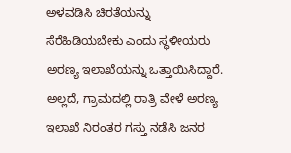ಅಳವಡಿಸಿ ಚಿರತೆಯನ್ನು ಸೆರೆಹಿಡಿಯಬೇಕು ಎಂದು ಸ್ಥಳೀಯರು ಅರಣ್ಯ ಇಲಾಖೆಯನ್ನು ಒತ್ತಾಯಿಸಿದ್ದಾರೆ. ಅಲ್ಲದೆ, ಗ್ರಾಮದಲ್ಲಿ ರಾತ್ರಿ ವೇಳೆ ಅರಣ್ಯ ಇಲಾಖೆ ನಿರಂತರ ಗಸ್ತು ನಡೆಸಿ ಜನರ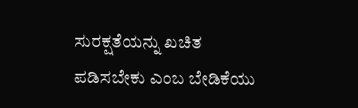ಸುರಕ್ಷತೆಯನ್ನು ಖಚಿತ ಪಡಿಸಬೇಕು ಎಂಬ ಬೇಡಿಕೆಯು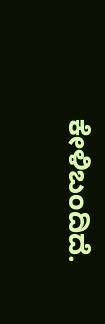ಕೇಳಿಬಂದಿದೆ.